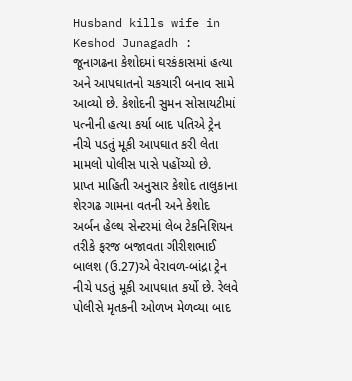Husband kills wife in Keshod Junagadh : જૂનાગઢના કેશોદમાં ઘરકંકાસમાં હત્યા અને આપઘાતનો ચકચારી બનાવ સામે આવ્યો છે. કેશોદની સુમન સોસાયટીમાં પત્નીની હત્યા કર્યા બાદ પતિએ ટ્રેન નીચે પડતું મૂકી આપઘાત કરી લેતા મામલો પોલીસ પાસે પહોંચ્યો છે.
પ્રાપ્ત માહિતી અનુસાર કેશોદ તાલુકાના શેરગઢ ગામના વતની અને કેશોદ અર્બન હેલ્થ સેન્ટરમાં લેબ ટેકનિશિયન તરીકે ફરજ બજાવતા ગીરીશભાઈ બાલશ (ઉ.27)એ વેરાવળ-બાંદ્રા ટ્રેન નીચે પડતું મૂકી આપઘાત કર્યો છે. રેલવે પોલીસે મૃતકની ઓળખ મેળવ્યા બાદ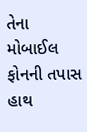તેના મોબાઈલ ફોનની તપાસ હાથ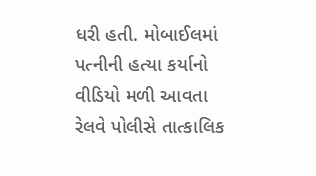ધરી હતી. મોબાઈલમાં પત્નીની હત્યા કર્યાનો વીડિયો મળી આવતા રેલવે પોલીસે તાત્કાલિક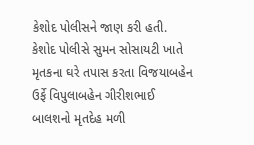કેશોદ પોલીસને જાણ કરી હતી. કેશોદ પોલીસે સુમન સોસાયટી ખાતે મૃતકના ઘરે તપાસ કરતા વિજયાબહેન ઉર્ફે વિપુલાબહેન ગીરીશભાઈ બાલશનો મૃતદેહ મળી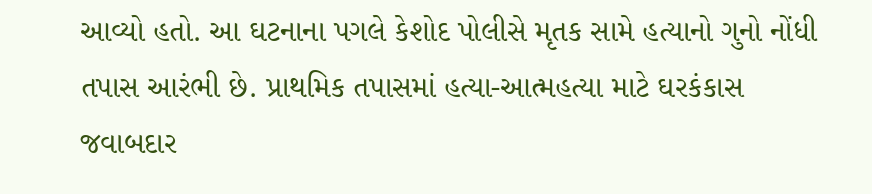આવ્યો હતો. આ ઘટનાના પગલે કેશોદ પોલીસે મૃતક સામે હત્યાનો ગુનો નોંધી તપાસ આરંભી છે. પ્રાથમિક તપાસમાં હત્યા-આત્મહત્યા માટે ઘરકંકાસ જવાબદાર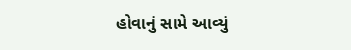હોવાનું સામે આવ્યું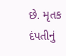છે. મૃતક દંપતીનું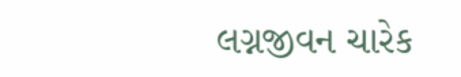લગ્નજીવન ચારેક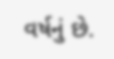વર્ષનું છે.